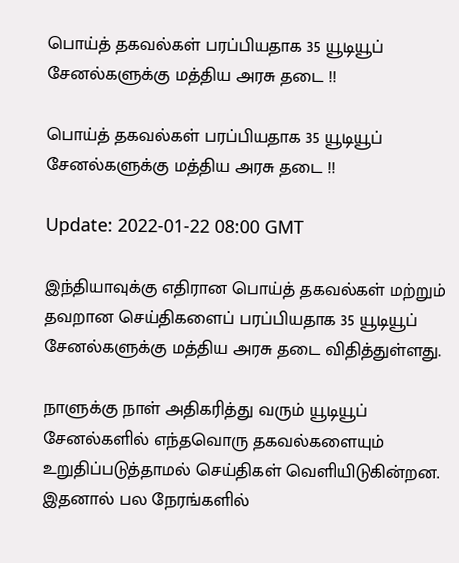பொய்த் தகவல்கள் பரப்பியதாக 35 யூடியூப் சேனல்களுக்கு மத்திய அரசு தடை !!

பொய்த் தகவல்கள் பரப்பியதாக 35 யூடியூப் சேனல்களுக்கு மத்திய அரசு தடை !!

Update: 2022-01-22 08:00 GMT

இந்தியாவுக்கு எதிரான பொய்த் தகவல்கள் மற்றும் தவறான செய்திகளைப் பரப்பியதாக 35 யூடியூப் சேனல்களுக்கு மத்திய அரசு தடை விதித்துள்ளது.

நாளுக்கு நாள் அதிகரித்து வரும் யூடியூப் சேனல்களில் எந்தவொரு தகவல்களையும் உறுதிப்படுத்தாமல் செய்திகள் வெளியிடுகின்றன. இதனால் பல நேரங்களில்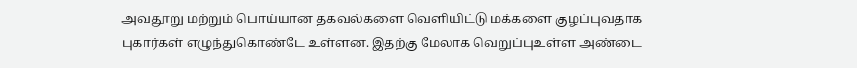அவதூறு மற்றும் பொய்யான தகவல்களை வெளியிட்டு மக்களை குழப்புவதாக புகார்கள் எழுந்துகொண்டே உள்ளன. இதற்கு மேலாக வெறுப்புஉள்ள அண்டை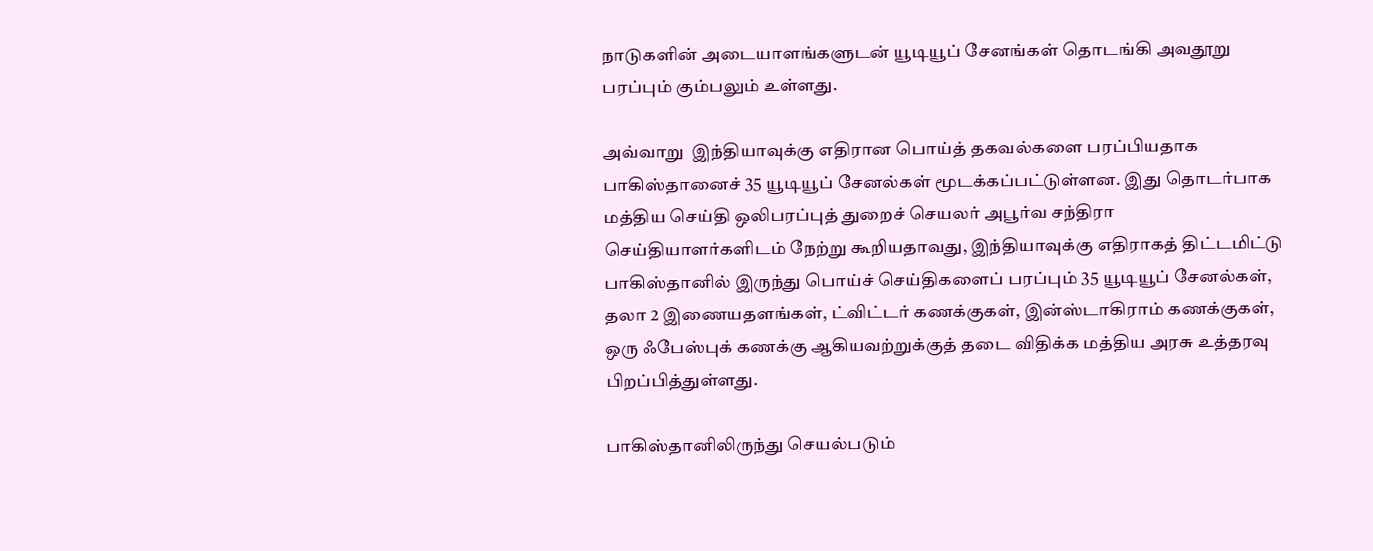நாடுகளின் அடையாளங்களுடன் யூடியூப் சேனங்கள் தொடங்கி அவதூறு பரப்பும் கும்பலும் உள்ளது.

அவ்வாறு  இந்தியாவுக்கு எதிரான பொய்த் தகவல்களை பரப்பியதாக பாகிஸ்தானைச் 35 யூடியூப் சேனல்கள் மூடக்கப்பட்டுள்ளன. இது தொடர்பாக மத்திய செய்தி ஒலிபரப்புத் துறைச் செயலர் அபூர்வ சந்திரா செய்தியாளர்களிடம் நேற்று கூறியதாவது, இந்தியாவுக்கு எதிராகத் திட்டமிட்டு பாகிஸ்தானில் இருந்து பொய்ச் செய்திகளைப் பரப்பும் 35 யூடியூப் சேனல்கள், தலா 2 இணையதளங்கள், ட்விட்டர் கணக்குகள், இன்ஸ்டாகிராம் கணக்குகள், ஒரு ஃபேஸ்புக் கணக்கு ஆகியவற்றுக்குத் தடை விதிக்க மத்திய அரசு உத்தரவு பிறப்பித்துள்ளது.

பாகிஸ்தானிலிருந்து செயல்படும்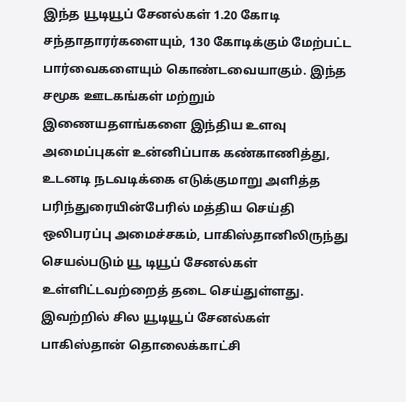இந்த யூடியூப் சேனல்கள் 1.20 கோடி சந்தாதாரர்களையும், 130 கோடிக்கும் மேற்பட்ட பார்வைகளையும் கொண்டவையாகும். இந்த சமூக ஊடகங்கள் மற்றும் இணையதளங்களை இந்திய உளவு அமைப்புகள் உன்னிப்பாக கண்காணித்து, உடனடி நடவடிக்கை எடுக்குமாறு அளித்த பரிந்துரையின்பேரில் மத்திய செய்தி ஒலிபரப்பு அமைச்சகம், பாகிஸ்தானிலிருந்து செயல்படும் யூ டியூப் சேனல்கள் உள்ளிட்டவற்றைத் தடை செய்துள்ளது. இவற்றில் சில யூடியூப் சேனல்கள் பாகிஸ்தான் தொலைக்காட்சி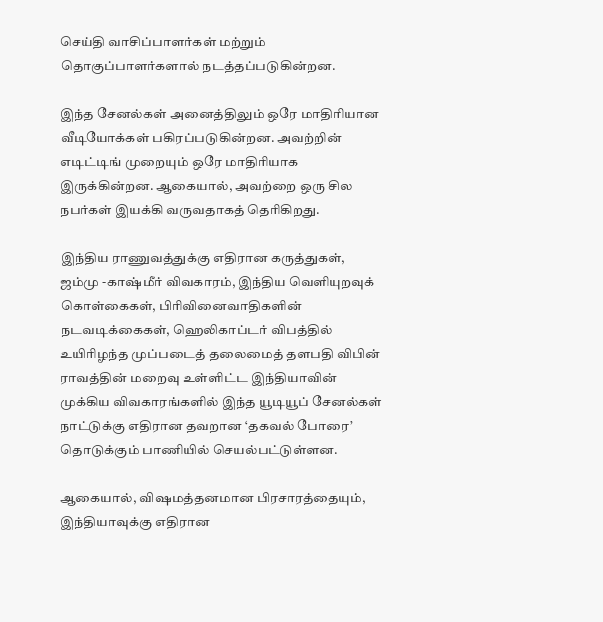செய்தி வாசிப்பாளர்கள் மற்றும் தொகுப்பாளர்களால் நடத்தப்படுகின்றன.

இந்த சேனல்கள் அனைத்திலும் ஒரே மாதிரியான வீடியோக்கள் பகிரப்படுகின்றன. அவற்றின் எடிட்டிங் முறையும் ஒரே மாதிரியாக இருக்கின்றன. ஆகையால், அவற்றை ஒரு சில நபர்கள் இயக்கி வருவதாகத் தெரிகிறது.

இந்திய ராணுவத்துக்கு எதிரான கருத்துகள், ஜம்மு -காஷ்மீர் விவகாரம், இந்திய வெளியுறவுக் கொள்கைகள், பிரிவினைவாதிகளின் நடவடிக்கைகள், ஹெலிகாப்டர் விபத்தில் உயிரிழந்த முப்படைத் தலைமைத் தளபதி விபின் ராவத்தின் மறைவு உள்ளிட்ட இந்தியாவின் முக்கிய விவகாரங்களில் இந்த யூடியூப் சேனல்கள் நாட்டுக்கு எதிரான தவறான ‘தகவல் போரை’ தொடுக்கும் பாணியில் செயல்பட்டுள்ளன.

ஆகையால், விஷமத்தனமான பிரசாரத்தையும், இந்தியாவுக்கு எதிரான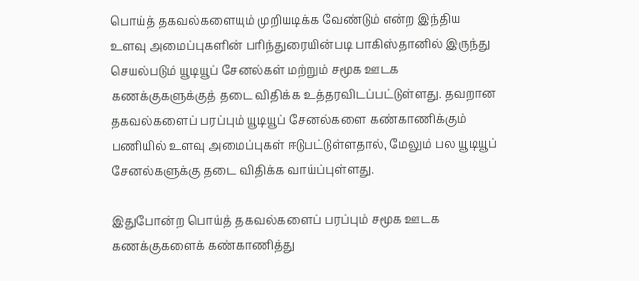பொய்த் தகவல்களையும் முறியடிக்க வேண்டும் என்ற இந்திய உளவு அமைப்புகளின் பரிந்துரையின்படி பாகிஸ்தானில் இருந்து செயல்படும் யூடியூப் சேனல்கள் மற்றும் சமூக ஊடக கணக்குகளுக்குத் தடை விதிக்க உத்தரவிடப்பட்டுள்ளது. தவறான தகவல்களைப் பரப்பும் யூடியூப் சேனல்களை கண்காணிக்கும் பணியில் உளவு அமைப்புகள் ஈடுபட்டுள்ளதால், மேலும் பல யூடியூப் சேனல்களுக்கு தடை விதிக்க வாய்ப்புள்ளது.

இதுபோன்ற பொய்த் தகவல்களைப் பரப்பும் சமூக ஊடக கணக்குகளைக் கண்காணித்து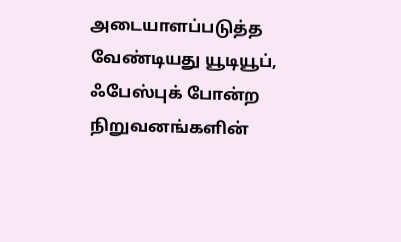அடையாளப்படுத்த வேண்டியது யூடியூப், ஃபேஸ்புக் போன்ற நிறுவனங்களின்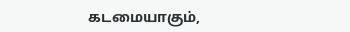கடமையாகும்,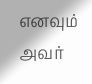எனவும் அவர்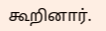கூறினார்.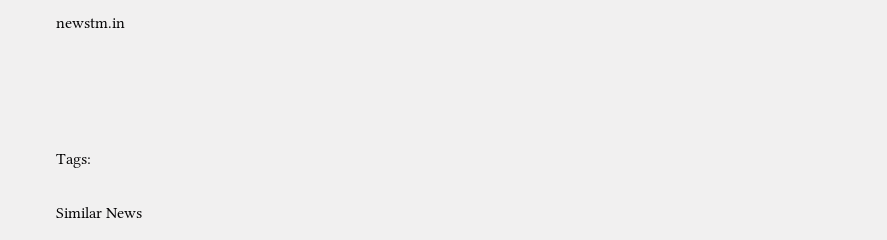newstm.in




Tags:

Similar News